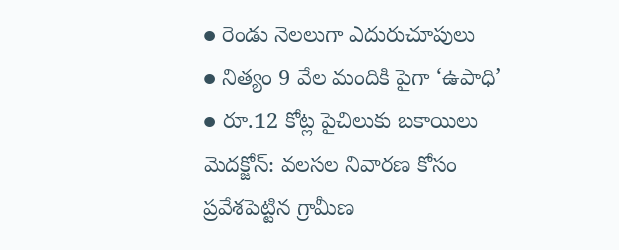● రెండు నెలలుగా ఎదురుచూపులు
● నిత్యం 9 వేల మందికి పైగా ‘ఉపాధి’
● రూ.12 కోట్ల పైచిలుకు బకాయిలు
మెదక్జోన్: వలసల నివారణ కోసం ప్రవేశపెట్టిన గ్రామీణ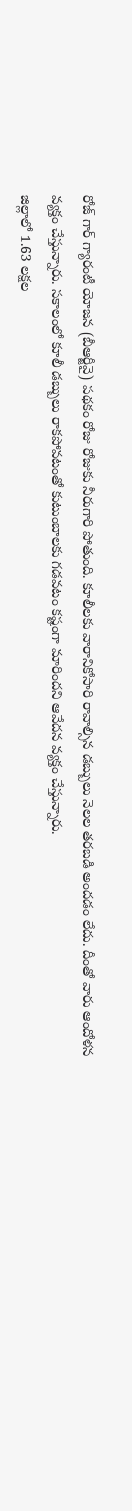రోజ్ గార్ గ్యారంటీ యోజన (బీఆర్జీవై) పథకం రోజు రోజుకు నీరుగారి పోతుంది. కూలీలకు వారానికోసారి రావాల్సిన డబ్బులు నెలల తరబడి అందడం లేదు. దీంతో వారు ఆందోళన వ్యక్తం చేస్తున్నారు. సకాలంలో కూలీ డబ్బులు రాకపోవటంతో కుటుంబాలకు గడవటం కష్టంగా మారిందని ఆవేదన వ్యక్తం చేస్తున్నారు.
జిల్లాలో 1.63 లక్షల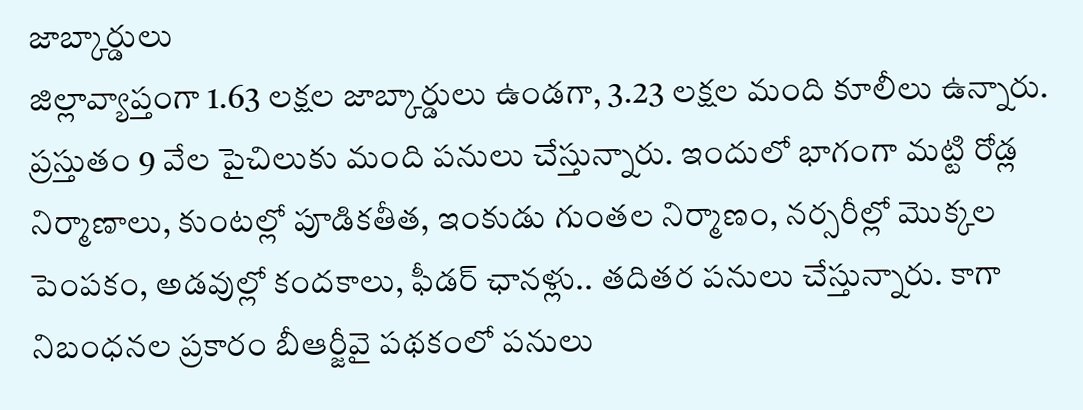జాబ్కార్డులు
జిల్లావ్యాప్తంగా 1.63 లక్షల జాబ్కార్డులు ఉండగా, 3.23 లక్షల మంది కూలీలు ఉన్నారు. ప్రస్తుతం 9 వేల పైచిలుకు మంది పనులు చేస్తున్నారు. ఇందులో భాగంగా మట్టి రోడ్ల నిర్మాణాలు, కుంటల్లో పూడికతీత, ఇంకుడు గుంతల నిర్మాణం, నర్సరీల్లో మొక్కల పెంపకం, అడవుల్లో కందకాలు, ఫీడర్ ఛానళ్లు.. తదితర పనులు చేస్తున్నారు. కాగా నిబంధనల ప్రకారం బీఆర్జీవై పథకంలో పనులు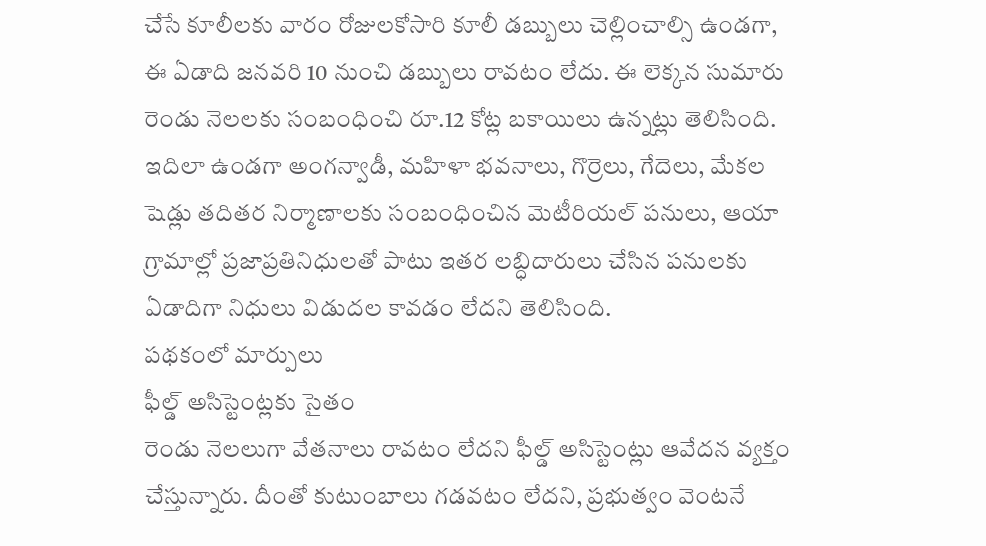చేసే కూలీలకు వారం రోజులకోసారి కూలీ డబ్బులు చెల్లించాల్సి ఉండగా, ఈ ఏడాది జనవరి 10 నుంచి డబ్బులు రావటం లేదు. ఈ లెక్కన సుమారు రెండు నెలలకు సంబంధించి రూ.12 కోట్ల బకాయిలు ఉన్నట్లు తెలిసింది. ఇదిలా ఉండగా అంగన్వాడీ, మహిళా భవనాలు, గొర్రెలు, గేదెలు, మేకల షెడ్లు తదితర నిర్మాణాలకు సంబంధించిన మెటీరియల్ పనులు, ఆయా గ్రామాల్లో ప్రజాప్రతినిధులతో పాటు ఇతర లబ్ధిదారులు చేసిన పనులకు ఏడాదిగా నిధులు విడుదల కావడం లేదని తెలిసింది.
పథకంలో మార్పులు
ఫీల్డ్ అసిస్టెంట్లకు సైతం
రెండు నెలలుగా వేతనాలు రావటం లేదని ఫీల్డ్ అసిస్టెంట్లు ఆవేదన వ్యక్తం చేస్తున్నారు. దీంతో కుటుంబాలు గడవటం లేదని, ప్రభుత్వం వెంటనే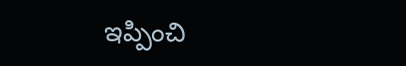ఇప్పించి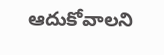ఆదుకోవాలని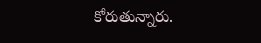కోరుతున్నారు.